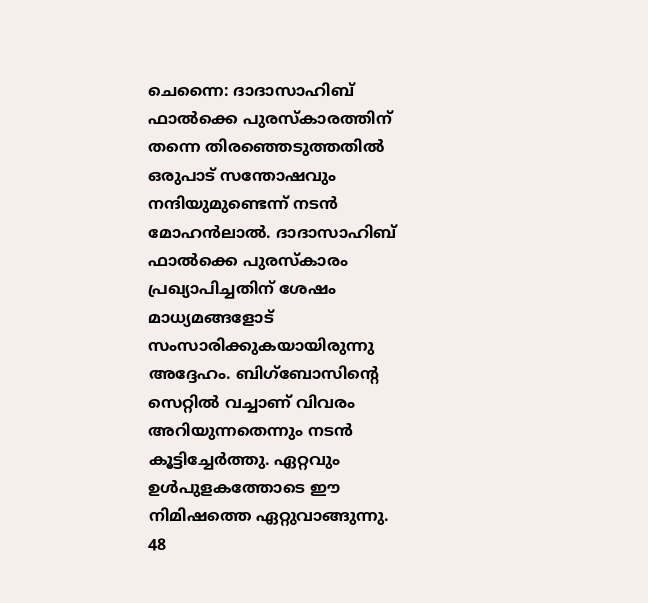ചെന്നൈ: ദാദാസാഹിബ് ഫാൽക്കെ പുരസ്കാരത്തിന് തന്നെ തിരഞ്ഞെടുത്തതിൽ ഒരുപാട് സന്തോഷവും നന്ദിയുമുണ്ടെന്ന് നടൻ മോഹൻലാൽ. ദാദാസാഹിബ് ഫാൽക്കെ പുരസ്കാരം പ്രഖ്യാപിച്ചതിന് ശേഷം മാധ്യമങ്ങളോട് സംസാരിക്കുകയായിരുന്നു അദ്ദേഹം. ബിഗ്ബോസിന്റെ സെറ്റിൽ വച്ചാണ് വിവരം അറിയുന്നതെന്നും നടൻ കൂട്ടിച്ചേർത്തു. ഏറ്റവും ഉൾപുളകത്തോടെ ഈ നിമിഷത്തെ ഏറ്റുവാങ്ങുന്നു. 48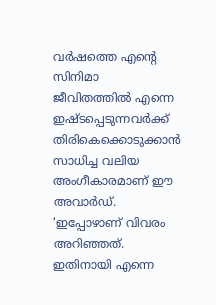വർഷത്തെ എന്റെ സിനിമാ ജീവിതത്തിൽ എന്നെ ഇഷ്ടപ്പെടുന്നവർക്ക് തിരികെക്കൊടുക്കാൻ സാധിച്ച വലിയ അംഗീകാരമാണ് ഈ അവാർഡ്.
‘ഇപ്പോഴാണ് വിവരം അറിഞ്ഞത്. ഇതിനായി എന്നെ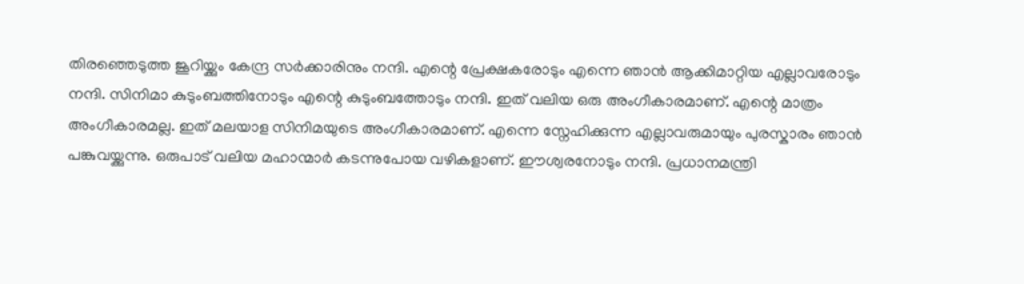തിരഞ്ഞെടുത്ത ജൂറിയ്ക്കും കേന്ദ്ര സർക്കാരിനും നന്ദി. എന്റെ പ്രേക്ഷകരോടും എന്നെ ഞാൻ ആക്കിമാറ്റിയ എല്ലാവരോടും നന്ദി. സിനിമാ കുടുംബത്തിനോടും എന്റെ കുടുംബത്തോടും നന്ദി. ഇത് വലിയ ഒരു അംഗീകാരമാണ്. എന്റെ മാത്രം അംഗീകാരമല്ല. ഇത് മലയാള സിനിമയുടെ അംഗീകാരമാണ്. എന്നെ സ്നേഹിക്കുന്ന എല്ലാവരുമായും പുരസ്കാരം ഞാൻ പങ്കുവയ്ക്കുന്നു. ഒരുപാട് വലിയ മഹാന്മാർ കടന്നുപോയ വഴികളാണ്. ഈശ്വരനോടും നന്ദി. പ്രധാനമന്ത്രി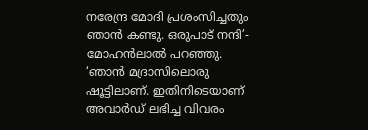നരേന്ദ്ര മോദി പ്രശംസിച്ചതും ഞാൻ കണ്ടു. ഒരുപാട് നന്ദി’- മോഹൻലാൽ പറഞ്ഞു.
‘ഞാൻ മദ്രാസിലൊരു ഷൂട്ടിലാണ്. ഇതിനിടെയാണ് അവാർഡ് ലഭിച്ച വിവരം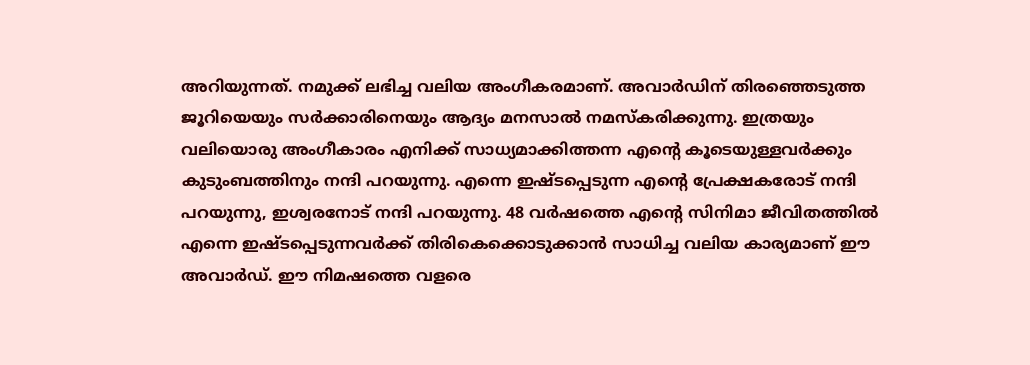അറിയുന്നത്. നമുക്ക് ലഭിച്ച വലിയ അംഗീകരമാണ്. അവാർഡിന് തിരഞ്ഞെടുത്ത ജൂറിയെയും സർക്കാരിനെയും ആദ്യം മനസാൽ നമസ്കരിക്കുന്നു. ഇത്രയും വലിയൊരു അംഗീകാരം എനിക്ക് സാധ്യമാക്കിത്തന്ന എന്റെ കൂടെയുള്ളവർക്കും കുടുംബത്തിനും നന്ദി പറയുന്നു. എന്നെ ഇഷ്ടപ്പെടുന്ന എന്റെ പ്രേക്ഷകരോട് നന്ദി പറയുന്നു, ഇശ്വരനോട് നന്ദി പറയുന്നു. 48 വർഷത്തെ എന്റെ സിനിമാ ജീവിതത്തിൽ എന്നെ ഇഷ്ടപ്പെടുന്നവർക്ക് തിരികെക്കൊടുക്കാൻ സാധിച്ച വലിയ കാര്യമാണ് ഈ അവാർഡ്. ഈ നിമഷത്തെ വളരെ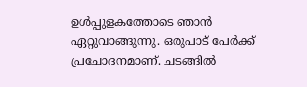ഉൾപ്പുളകത്തോടെ ഞാൻ ഏറ്റുവാങ്ങുന്നു. ഒരുപാട് പേർക്ക് പ്രചോദനമാണ്. ചടങ്ങിൽ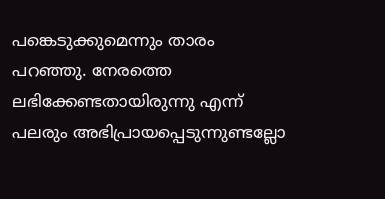പങ്കെടുക്കുമെന്നും താരം പറഞ്ഞു. നേരത്തെ ലഭിക്കേണ്ടതായിരുന്നു എന്ന് പലരും അഭിപ്രായപ്പെടുന്നുണ്ടല്ലോ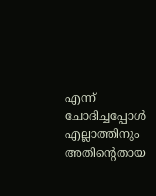എന്ന് ചോദിച്ചപ്പോൾ എല്ലാത്തിനും അതിന്റെതായ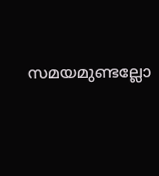സമയമുണ്ടല്ലോ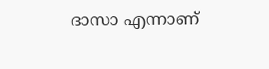ദാസാ എന്നാണ്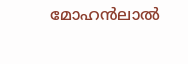മോഹൻലാൽ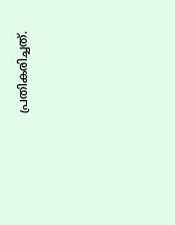പ്രതികരിച്ചത്.